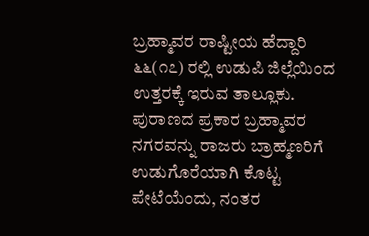ಬ್ರಹ್ಮಾವರ ರಾಷ್ಟೀಯ ಹೆದ್ದಾರಿ ೬೬(೧೭) ರಲ್ಲಿ ಉಡುಪಿ ಜಿಲ್ಲೆಯಿಂದ ಉತ್ತರಕ್ಕೆ ಇರುವ ತಾಲ್ಲೂಕು. ಪುರಾಣದ ಪ್ರಕಾರ ಬ್ರಹ್ಮಾವರ ನಗರವನ್ನು ರಾಜರು ಬ್ರಾಹ್ಮಣರಿಗೆ ಉಡುಗೊರೆಯಾಗಿ ಕೊಟ್ಟ ಪೇಟೆಯೆಂದು, ನಂತರ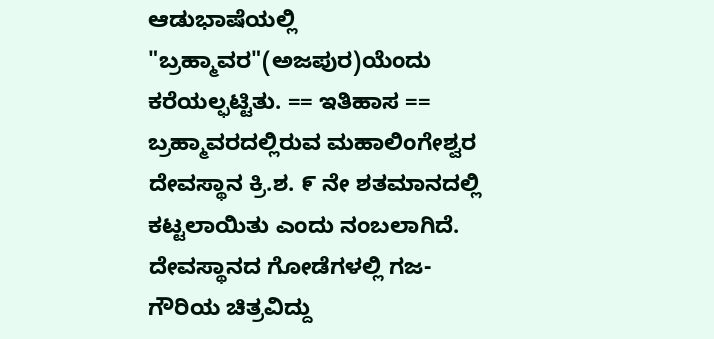ಆಡುಭಾಷೆಯಲ್ಲಿ "ಬ್ರಹ್ಮಾವರ"(ಅಜಪುರ)ಯೆಂದು ಕರೆಯಲ್ಫಟ್ಟಿತು. == ಇತಿಹಾಸ == ಬ್ರಹ್ಮಾವರದಲ್ಲಿರುವ ಮಹಾಲಿಂಗೇಶ್ವರ ದೇವಸ್ಥಾನ ಕ್ರಿ.ಶ. ೯ ನೇ ಶತಮಾನದಲ್ಲಿ ಕಟ್ಟಲಾಯಿತು ಎಂದು ನಂಬಲಾಗಿದೆ. ದೇವಸ್ಥಾನದ ಗೋಡೆಗಳಲ್ಲಿ ಗಜ-ಗೌರಿಯ ಚಿತ್ರವಿದ್ದು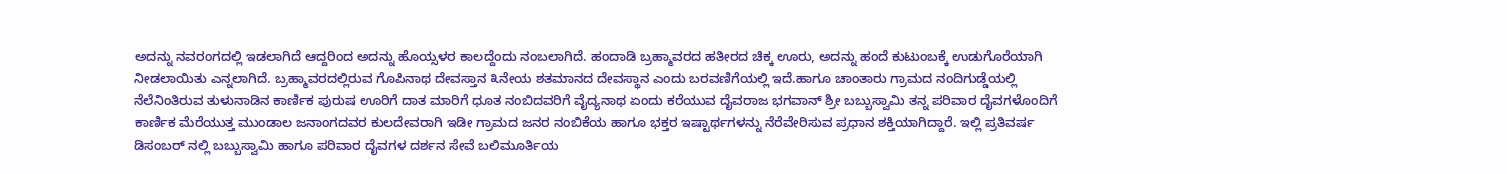ಅದನ್ನು ನವರಂಗದಲ್ಲಿ ಇಡಲಾಗಿದೆ ಆದ್ದರಿಂದ ಅದನ್ನು ಹೊಯ್ಸಳರ ಕಾಲದ್ದೆಂದು ನಂಬಲಾಗಿದೆ. ಹಂದಾಡಿ ಬ್ರಹ್ಮಾವರದ ಹತೀರದ ಚಿಕ್ಕ ಊರು, ಅದನ್ನು ಹಂದೆ ಕುಟುಂಬಕ್ಕೆ ಉಡುಗೊರೆಯಾಗಿ ನೀಡಲಾಯಿತು ಎನ್ನಲಾಗಿದೆ. ಬ್ರಹ್ಮಾವರದಲ್ಲಿರುವ ಗೊಪಿನಾಥ ದೇವಸ್ತಾನ ೩ನೇಯ ಶತಮಾನದ ದೇವಸ್ಥಾನ ಎಂದು ಬರವಣಿಗೆಯಲ್ಲಿ ಇದೆ.ಹಾಗೂ ಚಾಂತಾರು ಗ್ರಾಮದ ನಂದಿಗುಡ್ಡೆಯಲ್ಲಿ ನೆಲೆನಿಂತಿರುವ ತುಳುನಾಡಿನ ಕಾರ್ಣಿಕ ಪುರುಷ ಊರಿಗೆ ದಾತ ಮಾರಿಗೆ ಧೂತ ನಂಬಿದವರಿಗೆ ವೈದ್ಯನಾಥ ಏಂದು ಕರೆಯುವ ದೈವರಾಜ ಭಗವಾನ್ ಶ್ರೀ ಬಬ್ಬುಸ್ವಾಮಿ ತನ್ನ ಪರಿವಾರ ದೈವಗಳೊಂದಿಗೆ ಕಾರ್ಣಿಕ ಮೆರೆಯುತ್ತ ಮುಂಡಾಲ ಜನಾಂಗದವರ ಕುಲದೇವರಾಗಿ ಇಡೀ ಗ್ರಾಮದ ಜನರ ನಂಬಿಕೆಯ ಹಾಗೂ ಭಕ್ತರ ಇಷ್ಟಾರ್ಥಗಳನ್ನು ನೆರೆವೇರಿಸುವ ಪ್ರಧಾನ ಶಕ್ತಿಯಾಗಿದ್ದಾರೆ. ಇಲ್ಲಿ ಪ್ರತಿವರ್ಷ ಡಿಸಂಬರ್ ನಲ್ಲಿ ಬಬ್ಬುಸ್ವಾಮಿ ಹಾಗೂ ಪರಿವಾರ ದೈವಗಳ ದರ್ಶನ ಸೇವೆ ಬಲಿಮೂರ್ತಿಯ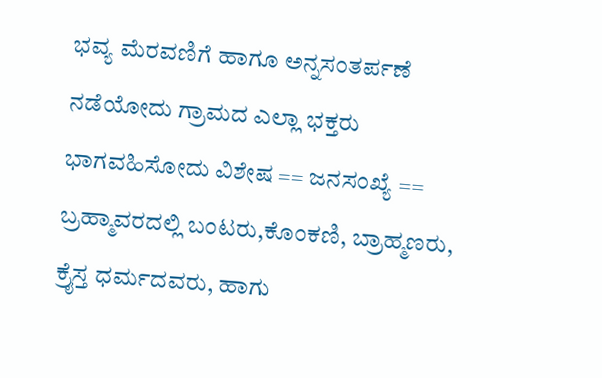ಭವ್ಯ ಮೆರವಣಿಗೆ ಹಾಗೂ ಅನ್ನಸಂತರ್ಪಣೆ ನಡೆಯೋದು ಗ್ರಾಮದ ಎಲ್ಲಾ ಭಕ್ತರು ಭಾಗವಹಿಸೋದು ವಿಶೇಷ == ಜನಸಂಖ್ಯೆ == ಬ್ರಹ್ಮಾವರದಲ್ಲಿ ಬಂಟರು,ಕೊಂಕಣಿ, ಬ್ರಾಹ್ಮಣರು, ಕ್ರೈಸ್ತ ಧರ್ಮದವರು, ಹಾಗು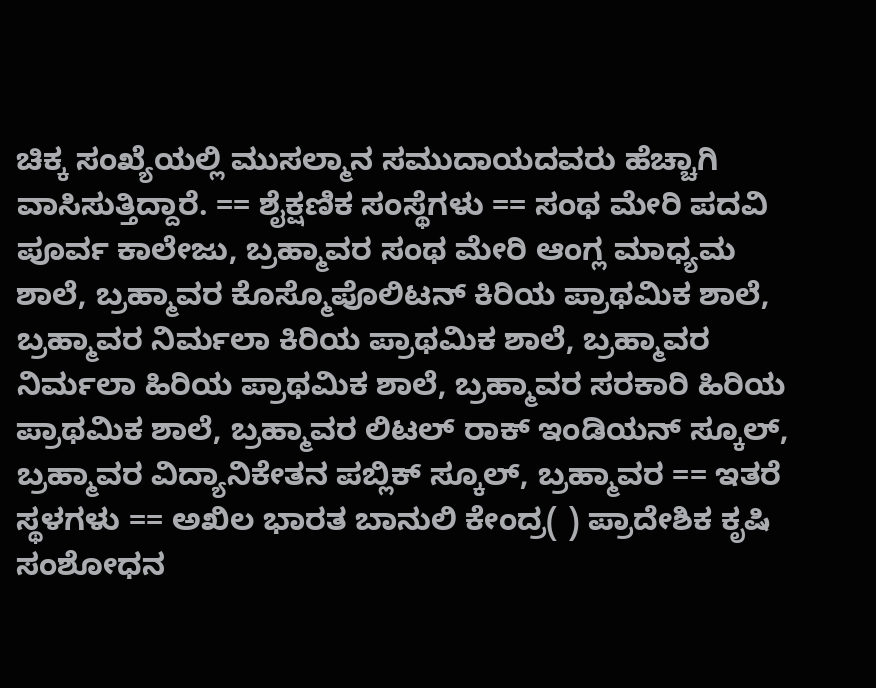ಚಿಕ್ಕ ಸಂಖ್ಯೆಯಲ್ಲಿ ಮುಸಲ್ಮಾನ ಸಮುದಾಯದವರು ಹೆಚ್ಚಾಗಿ ವಾಸಿಸುತ್ತಿದ್ದಾರೆ. == ಶೈಕ್ಷಣಿಕ ಸಂಸ್ಥೆಗಳು == ಸಂಥ ಮೇರಿ ಪದವಿ ಪೂರ್ವ ಕಾಲೇಜು, ಬ್ರಹ್ಮಾವರ ಸಂಥ ಮೇರಿ ಆಂಗ್ಲ ಮಾಧ್ಯಮ ಶಾಲೆ, ಬ್ರಹ್ಮಾವರ ಕೊಸ್ಮೊಪೊಲಿಟನ್ ಕಿರಿಯ ಪ್ರಾಥಮಿಕ ಶಾಲೆ, ಬ್ರಹ್ಮಾವರ ನಿರ್ಮಲಾ ಕಿರಿಯ ಪ್ರಾಥಮಿಕ ಶಾಲೆ, ಬ್ರಹ್ಮಾವರ ನಿರ್ಮಲಾ ಹಿರಿಯ ಪ್ರಾಥಮಿಕ ಶಾಲೆ, ಬ್ರಹ್ಮಾವರ ಸರಕಾರಿ ಹಿರಿಯ ಪ್ರಾಥಮಿಕ ಶಾಲೆ, ಬ್ರಹ್ಮಾವರ ಲಿಟಲ್ ರಾಕ್ ಇಂಡಿಯನ್ ಸ್ಕೂಲ್, ಬ್ರಹ್ಮಾವರ ವಿದ್ಯಾನಿಕೇತನ ಪಬ್ಲಿಕ್ ಸ್ಕೂಲ್, ಬ್ರಹ್ಮಾವರ == ಇತರೆ ಸ್ಥಳಗಳು == ಅಖಿಲ ಭಾರತ ಬಾನುಲಿ ಕೇಂದ್ರ( ) ಪ್ರಾದೇಶಿಕ ಕೃಷಿ ಸಂಶೋಧನ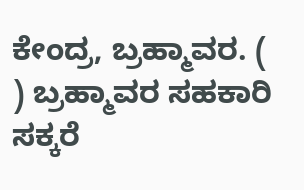ಕೇಂದ್ರ, ಬ್ರಹ್ಮಾವರ. ( ) ಬ್ರಹ್ಮಾವರ ಸಹಕಾರಿ ಸಕ್ಕರೆ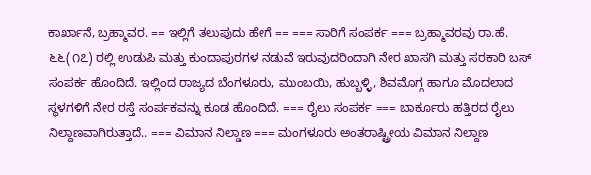ಕಾರ್ಖಾನೆ, ಬ್ರಹ್ಮಾವರ. == ಇಲ್ಲಿಗೆ ತಲುಪುದು ಹೇಗೆ == === ಸಾರಿಗೆ ಸಂಪರ್ಕ === ಬ್ರಹ್ಮಾವರವು ರಾ.ಹೆ. ೬೬(೧೭) ರಲ್ಲಿ ಉಡುಪಿ ಮತ್ತು ಕುಂದಾಪುರಗಳ ನಡುವೆ ಇರುವುದರಿಂದಾಗಿ ನೇರ ಖಾಸಗಿ ಮತ್ತು ಸರಕಾರಿ ಬಸ್ ಸಂಪರ್ಕ ಹೊಂದಿದೆ. ಇಲ್ಲಿಂದ ರಾಜ್ಯದ ಬೆಂಗಳೂರು, ಮುಂಬಯಿ, ಹುಬ್ಬಳ್ಳಿ, ಶಿವಮೊಗ್ಗ ಹಾಗೂ ಮೊದಲಾದ ಸ್ಥಳಗಳಿಗೆ ನೇರ ರಸ್ತೆ ಸಂರ್ಪಕವನ್ನು ಕೂಡ ಹೊಂದಿದೆ. === ರೈಲು ಸಂಪರ್ಕ === ಬಾರ್ಕೂರು ಹತ್ತಿರದ ರೈಲು ನಿಲ್ದಾಣವಾಗಿರುತ್ತಾದೆ.. === ವಿಮಾನ ನಿಲ್ಡಾಣ === ಮಂಗಳೂರು ಅಂತರಾಷ್ಟ್ರೀಯ ವಿಮಾನ ನಿಲ್ದಾಣ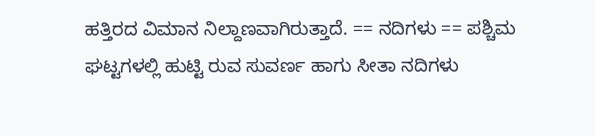ಹತ್ತಿರದ ವಿಮಾನ ನಿಲ್ದಾಣವಾಗಿರುತ್ತಾದೆ. == ನದಿಗಳು == ಪಶ್ಚಿಮ ಘಟ್ಟಗಳಲ್ಲಿ ಹುಟ್ಟಿ ರುವ ಸುವರ್ಣ ಹಾಗು ಸೀತಾ ನದಿಗಳು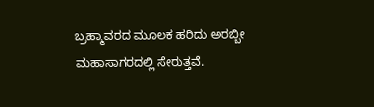ಬ್ರಹ್ಮಾವರದ ಮೂಲಕ ಹರಿದು ಅರಬ್ಬೀ ಮಹಾಸಾಗರದಲ್ಲಿ ಸೇರುತ್ತವೆ.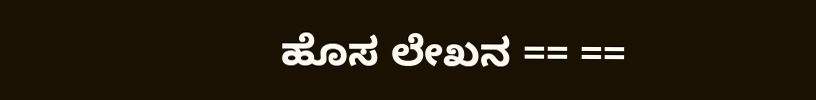ಹೊಸ ಲೇಖನ == ==